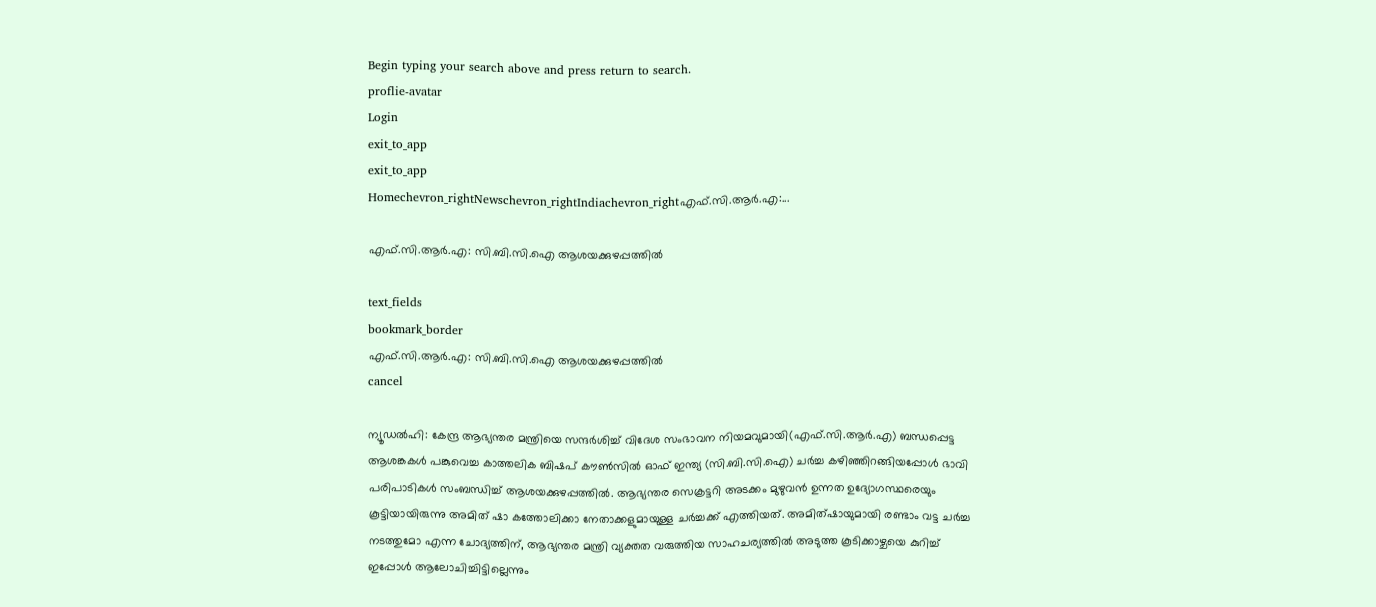Begin typing your search above and press return to search.
proflie-avatar
Login
exit_to_app
exit_to_app
Homechevron_rightNewschevron_rightIndiachevron_rightഎഫ്.സി.ആർ.എ:...

എഫ്.സി.ആർ.എ: സി.ബി.സി.ഐ ആശയക്കുഴപ്പത്തിൽ

text_fields
bookmark_border
എഫ്.സി.ആർ.എ: സി.ബി.സി.ഐ ആശയക്കുഴപ്പത്തിൽ
cancel

ന്യൂഡൽഹി: കേന്ദ്ര ആഭ്യന്തര മന്ത്രിയെ സന്ദർശിച്ച് വിദേശ സംഭാവന നിയമവുമായി(എഫ്.സി.ആർ.എ) ബന്ധപ്പെട്ട ആശങ്കകൾ പങ്കുവെച്ച കാത്തലിക ബിഷപ് കൗൺസിൽ ഓഫ് ഇന്ത്യ (സി.ബി.സി.ഐ) ചർച്ച കഴിഞ്ഞിറങ്ങിയപ്പോൾ ഭാവി പരിപാടികൾ സംബന്ധിച്ച് ആശയക്കുഴപ്പത്തിൽ. ആഭ്യന്തര സെക്രട്ടറി അടക്കം മുഴുവൻ ഉന്നത ഉദ്യോഗസ്ഥരെയും കൂട്ടിയായിരുന്നു അമിത് ഷാ കത്തോലിക്കാ നേതാക്കളുമായുള്ള ചർച്ചക്ക് എത്തിയത്. അമിത്ഷായുമായി രണ്ടാം വട്ട ചർച്ച നടത്തുമോ എന്ന ചോദ്യത്തിന്, ആഭ്യന്തര മന്ത്രി വ്യക്തത വരുത്തിയ സാഹചര്യത്തിൽ അടുത്ത കൂടിക്കാഴ്ചയെ കുറിച്ച് ഇപ്പോൾ ആലോചിച്ചിട്ടില്ലെന്നും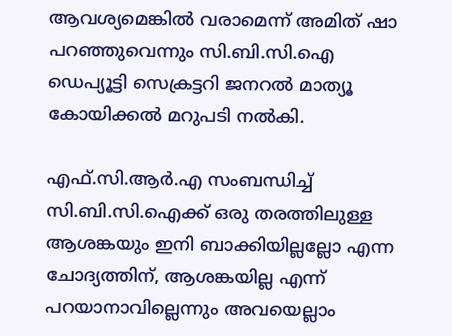ആവശ്യമെങ്കിൽ വരാമെന്ന് അമിത് ഷാ പറഞ്ഞുവെന്നും സി.ബി.സി.ഐ ഡെപ്യൂട്ടി സെക്രട്ടറി ജനറൽ മാത്യൂ കോയിക്കൽ മറുപടി നൽകി.

എഫ്.സി.ആർ.എ സംബന്ധിച്ച് സി.ബി.സി.ഐക്ക് ഒരു തരത്തിലുള്ള ആശങ്കയും ഇനി ബാക്കിയില്ലല്ലോ എന്ന ചോദ്യത്തിന്, ആശങ്കയില്ല എന്ന് പറയാനാവില്ലെന്നും അവയെല്ലാം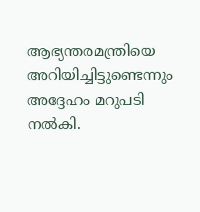ആഭ്യന്തരമന്ത്രിയെ അറിയിച്ചിട്ടുണ്ടെന്നും അദ്ദേഹം മറുപടി നൽകി.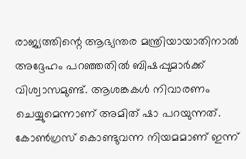രാജ്യത്തിന്റെ ആഭ്യന്തര മന്ത്രിയായാതിനാൽ അദ്ദേഹം പറഞ്ഞതിൽ ബിഷപ്പുമാർക്ക് വിശ്വാസമുണ്ട്. ആശങ്കകൾ നിവാരണം ചെയ്യുമെന്നാണ് അമിത് ഷാ പറയുന്നത്. കോൺഗ്രസ് കൊണ്ടുവന്ന നിയമമാണ് ഇന്ന്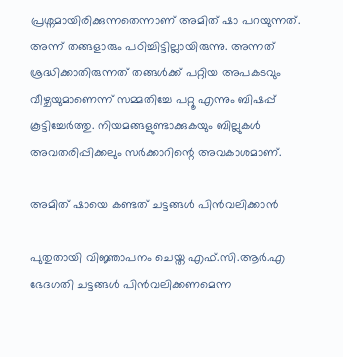പ്രശ്നമായിരിക്കുന്നതെന്നാണ് അമിത് ഷാ പറയുന്നത്. അന്ന് തങ്ങളാരും പഠിച്ചിട്ടില്ലായിരുന്നു. അന്നത് ശ്രദ്ധിക്കാതിരുന്നത് തങ്ങൾക്ക് പറ്റിയ അപകടവും വീഴ്ചയുമാണെന്ന് സമ്മതിച്ചേ പറ്റൂ എന്നും ബിഷപ്പ് കൂട്ടിച്ചേർത്തു. നിയമങ്ങളുണ്ടാക്കുകയും ബില്ലുകൾ അവതരിപ്പിക്കലും സർക്കാറിന്റെ അവകാശമാണ്.

അമിത് ഷായെ കണ്ടത് ചട്ടങ്ങൾ പിൻവലിക്കാൻ

പുതുതായി വിജ്ഞാപനം ചെയ്ത എഫ്.സി.ആർ.എ ഭേദഗതി ചട്ടങ്ങൾ പിൻവലിക്കണമെന്ന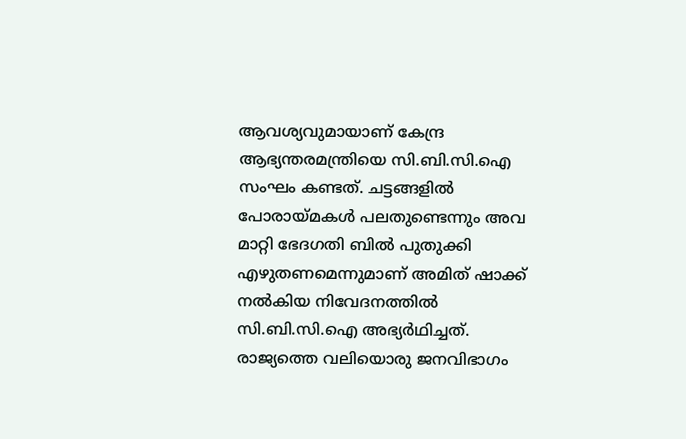ആവശ്യവുമായാണ് കേന്ദ്ര ആഭ്യന്തരമന്ത്രിയെ സി.ബി.സി.ഐ സംഘം കണ്ടത്. ചട്ടങ്ങളിൽ പോരായ്‍മകൾ പലതുണ്ടെന്നും അവ മാറ്റി ഭേദഗതി ബിൽ പുതുക്കി എഴുതണമെന്നുമാണ് അമിത് ഷാക്ക് നൽകിയ നിവേദനത്തിൽ സി.ബി.സി.ഐ അഭ്യർഥിച്ചത്. രാജ്യത്തെ വലിയൊരു ജനവിഭാഗം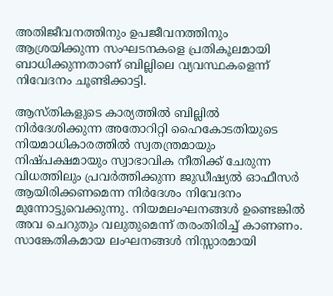അതിജീവനത്തിനും ഉപജീവനത്തിനും ആശ്രയിക്കുന്ന സംഘടനകളെ പ്രതികൂലമായി ബാധിക്കുന്നതാണ് ബില്ലിലെ വ്യവസ്ഥകളെന്ന് നിവേദനം ചൂണ്ടിക്കാട്ടി.

ആസ്തികളുടെ കാര്യത്തിൽ ബില്ലിൽ നിർദേശിക്കുന്ന അതോറിറ്റി ഹൈകോടതിയുടെ നിയമാധികാരത്തിൽ സ്വതന്ത്രമായും നിഷ്പക്ഷമായും സ്വാഭാവിക നീതിക്ക് ചേരുന്ന വിധത്തിലും പ്രവർത്തിക്കുന്ന ജുഡീഷ്യൽ ഓഫീസർ ആയിരിക്കണമെന്ന നിർദേശം നിവേദനം മുന്നോട്ടുവെക്കുന്നു. നിയമലംഘനങ്ങൾ ഉണ്ടെങ്കിൽ അവ ചെറുതും വലുതുമെന്ന് തരംതിരിച്ച് കാണണം. സാങ്കേതികമായ ലംഘനങ്ങൾ നിസ്സാരമായി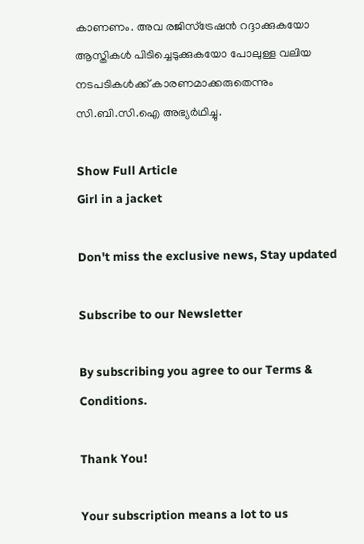കാണണം. അവ രജിസ്ട്രേഷൻ റദ്ദാക്കുകയോ ആസ്തികൾ പിടിച്ചെടുക്കുകയോ പോലുള്ള വലിയ നടപടികൾക്ക് കാരണമാക്കരുതെന്നും സി.ബി.സി.ഐ അഭ്യർഥിച്ചു.

Show Full Article
Girl in a jacket

Don't miss the exclusive news, Stay updated

Subscribe to our Newsletter

By subscribing you agree to our Terms & Conditions.

Thank You!

Your subscription means a lot to us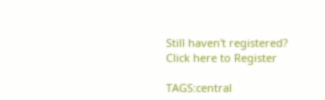Still haven't registered? Click here to Register

TAGS:central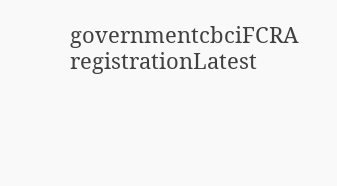governmentcbciFCRA registrationLatest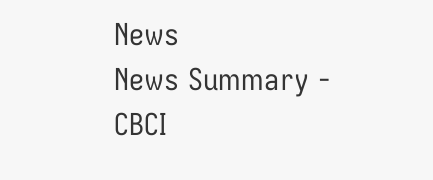News
News Summary - CBCI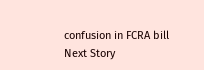confusion in FCRA bill
Next Story